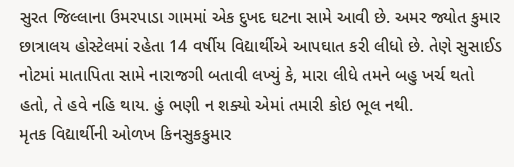સુરત જિલ્લાના ઉમરપાડા ગામમાં એક દુખદ ઘટના સામે આવી છે. અમર જ્યોત કુમાર છાત્રાલય હોસ્ટેલમાં રહેતા 14 વર્ષીય વિદ્યાર્થીએ આપઘાત કરી લીધો છે. તેણે સુસાઈડ નોટમાં માતાપિતા સામે નારાજગી બતાવી લખ્યું કે, મારા લીધે તમને બહુ ખર્ચ થતો હતો, તે હવે નહિ થાય. હું ભણી ન શક્યો એમાં તમારી કોઇ ભૂલ નથી.
મૃતક વિદ્યાર્થીની ઓળખ કિનસુકકુમાર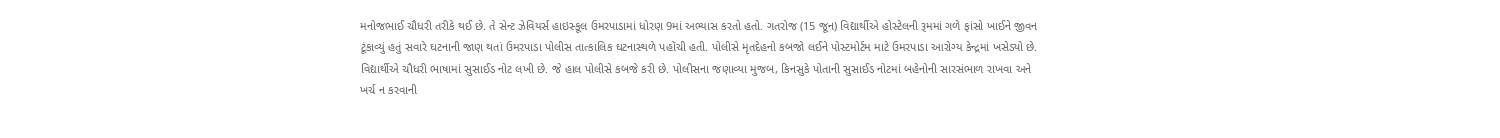મનોજભાઈ ચૌધરી તરીકે થઈ છે. તે સેન્ટ ઝેવિયર્સ હાઇસ્કૂલ ઉમરપાડામાં ધોરણ 9માં અભ્યાસ કરતો હતો. ગતરોજ (15 જૂન) વિદ્યાર્થીએ હોસ્ટેલની રૂમમાં ગળે ફાંસો ખાઈને જીવન ટૂંકાવ્યું હતું સવારે ઘટનાની જાણ થતાં ઉમરપાડા પોલીસ તાત્કાલિક ઘટનાસ્થળે પહોંચી હતી. પોલીસે મૃતદેહનો કબજો લઈને પોસ્ટમોર્ટમ માટે ઉમરપાડા આરોગ્ય કેન્દ્રમાં ખસેડ્યો છે.
વિદ્યાર્થીએ ચૌધરી ભાષામાં સુસાઈડ નોટ લખી છે. જે હાલ પોલીસે કબજે કરી છે. પોલીસના જણાવ્યા મુજબ, કિનસુકે પોતાની સુસાઈડ નોટમાં બહેનોની સારસંભાળ રાખવા અને ખર્ચ ન કરવાની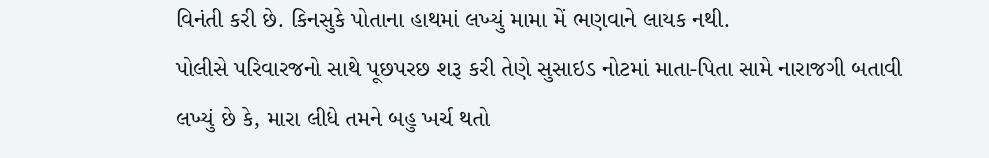વિનંતી કરી છે. કિનસુકે પોતાના હાથમાં લખ્યું મામા મેં ભણવાને લાયક નથી.
પોલીસે પરિવારજનો સાથે પૂછપરછ શરૂ કરી તેણે સુસાઇડ નોટમાં માતા-પિતા સામે નારાજગી બતાવી લખ્યું છે કે, મારા લીધે તમને બહુ ખર્ચ થતો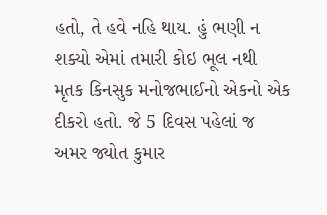હતો, તે હવે નહિ થાય. હું ભણી ન શક્યો એમાં તમારી કોઇ ભૂલ નથી મૃતક કિનસુક મનોજભાઈનો એકનો એક દીકરો હતો. જે 5 દિવસ પહેલાં જ અમર જ્યોત કુમાર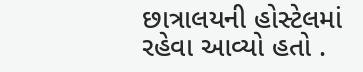છાત્રાલયની હોસ્ટેલમાં રહેવા આવ્યો હતો .